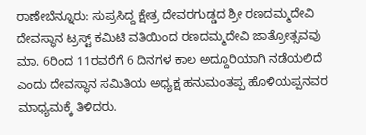ರಾಣೇಬೆನ್ನೂರು: ಸುಪ್ರಸಿದ್ದ ಕ್ಷೇತ್ರ ದೇವರಗುಡ್ಡದ ಶ್ರೀ ರಣದಮ್ಮದೇವಿ ದೇವಸ್ಥಾನ ಟ್ರಸ್ಟ್ ಕಮಿಟಿ ವತಿಯಿಂದ ರಣದಮ್ಮದೇವಿ ಜಾತ್ರೋತ್ಸವವು ಮಾ. 6ರಿಂದ 11ರವರೆಗೆ 6 ದಿನಗಳ ಕಾಲ ಅದ್ದೂರಿಯಾಗಿ ನಡೆಯಲಿದೆ ಎಂದು ದೇವಸ್ಥಾನ ಸಮಿತಿಯ ಅಧ್ಯಕ್ಷ ಹನುಮಂತಪ್ಪ ಹೊಳಿಯಪ್ಪನವರ ಮಾಧ್ಯಮಕ್ಕೆ ತಿಳಿದರು.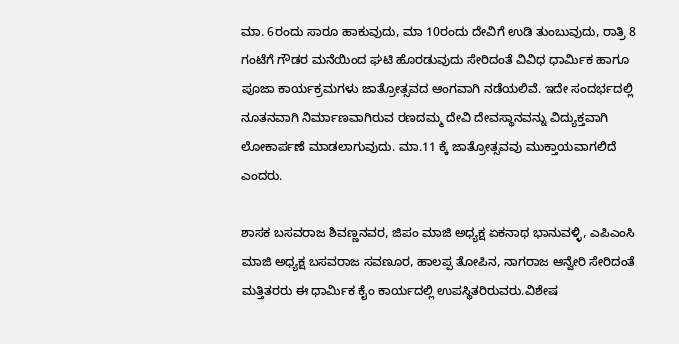ಮಾ. 6ರಂದು ಸಾರೂ ಹಾಕುವುದು, ಮಾ 10ರಂದು ದೇವಿಗೆ ಉಡಿ ತುಂಬುವುದು, ರಾತ್ರಿ 8 ಗಂಟೆಗೆ ಗೌಡರ ಮನೆಯಿಂದ ಘಟಿ ಹೊರಡುವುದು ಸೇರಿದಂತೆ ವಿವಿಧ ಧಾರ್ಮಿಕ ಹಾಗೂ ಪೂಜಾ ಕಾರ್ಯಕ್ರಮಗಳು ಜಾತ್ರೋತ್ಸವದ ಆಂಗವಾಗಿ ನಡೆಯಲಿವೆ. ಇದೇ ಸಂದರ್ಭದಲ್ಲಿ ನೂತನವಾಗಿ ನಿರ್ಮಾಣವಾಗಿರುವ ರಣದಮ್ಮ ದೇವಿ ದೇವಸ್ಥಾನವನ್ನು ವಿದ್ಯುಕ್ತವಾಗಿ ಲೋಕಾರ್ಪಣೆ ಮಾಡಲಾಗುವುದು. ಮಾ.11 ಕ್ಕೆ ಜಾತ್ರೋತ್ಸವವು ಮುಕ್ತಾಯವಾಗಲಿದೆ ಎಂದರು.

ಶಾಸಕ ಬಸವರಾಜ ಶಿವಣ್ಣನವರ, ಜಿಪಂ ಮಾಜಿ ಅಧ್ಯಕ್ಷ ಏಕನಾಥ ಭಾನುವಳ್ಳಿ, ಎಪಿಎಂಸಿ ಮಾಜಿ ಅಧ್ಯಕ್ಷ ಬಸವರಾಜ ಸವಣೂರ, ಹಾಲಪ್ಪ ತೋಪಿನ, ನಾಗರಾಜ ಆನ್ವೇರಿ ಸೇರಿದಂತೆ ಮತ್ತಿತರರು ಈ ಧಾರ್ಮಿಕ ಕೈಂ ಕಾರ್ಯದಲ್ಲಿ ಉಪಸ್ಥಿತರಿರುವರು.ವಿಶೇಷ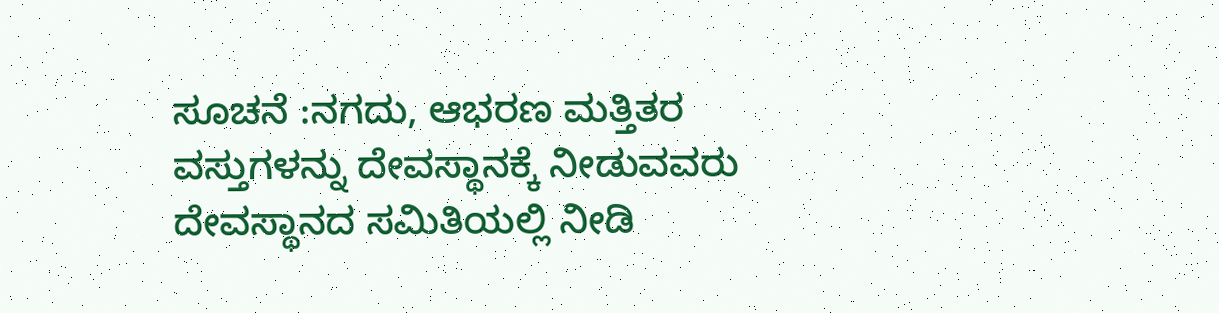ಸೂಚನೆ :ನಗದು, ಆಭರಣ ಮತ್ತಿತರ ವಸ್ತುಗಳನ್ನು ದೇವಸ್ಥಾನಕ್ಕೆ ನೀಡುವವರು ದೇವಸ್ಥಾನದ ಸಮಿತಿಯಲ್ಲಿ ನೀಡಿ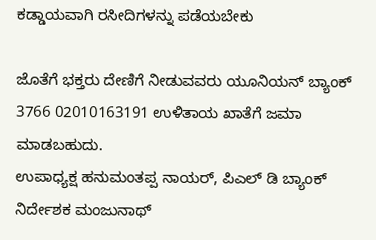ಕಡ್ಡಾಯವಾಗಿ ರಸೀದಿಗಳನ್ನು ಪಡೆಯಬೇಕು

ಜೊತೆಗೆ ಭಕ್ತರು ದೇಣಿಗೆ ನೀಡುವವರು ಯೂನಿಯನ್ ಬ್ಯಾಂಕ್ 3766 02010163191 ಉಳಿತಾಯ ಖಾತೆಗೆ ಜಮಾ ಮಾಡಬಹುದು.
ಉಪಾಧ್ಯಕ್ಷ ಹನುಮಂತಪ್ಪ ನಾಯರ್, ಪಿಎಲ್ ಡಿ ಬ್ಯಾಂಕ್ ನಿರ್ದೇಶಕ ಮಂಜುನಾಥ್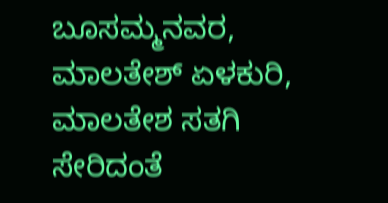ಬೂಸಮ್ಮನವರ, ಮಾಲತೇಶ್ ಏಳಕುರಿ, ಮಾಲತೇಶ ಸತಗಿ ಸೇರಿದಂತೆ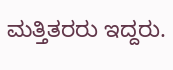ಮತ್ತಿತರರು ಇದ್ದರು.